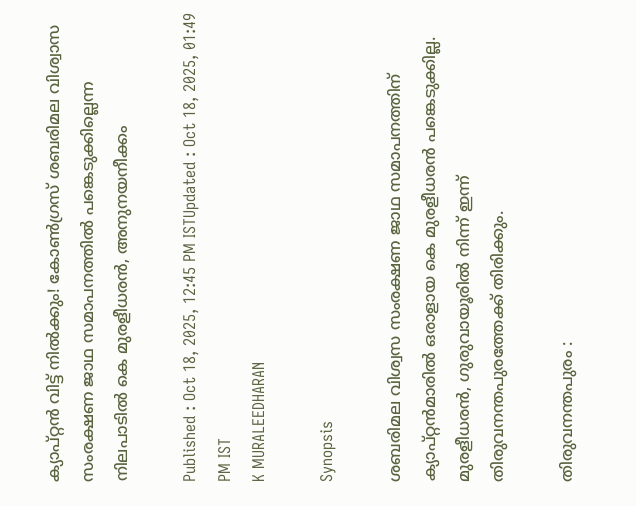ക്യാപ്റ്റൻ വിട്ട് നിൽക്കും! കോൺഗ്രസ് ശബരിമല വിശ്വാസ സംരക്ഷണ ജാഥ സമാപനത്തിൽ പങ്കെടുക്കില്ലെന്ന നിലപാടിൽ കെ മുരളീധരൻ, അനുനയനീക്കം

Published : Oct 18, 2025, 12:45 PM ISTUpdated : Oct 18, 2025, 01:49 PM IST
K MURALEEDHARAN

Synopsis

ശബരിമല വിശ്വസ സംരക്ഷണ ജാഥ സമാപനത്തിന് ക്യാപ്റ്റൻമാരിൽ ഒരാളായ കെ മുരളീധരൻ പങ്കെടുക്കില്ല. മുരളീധരൻ, ഗുരുവായൂരിൽ നിന്ന് ഇന്ന് തിരുവനന്തപുരത്തേക്ക് തിരിക്കും.

തിരുവനന്തപുരം :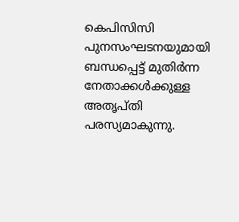കെപിസിസി പുനസംഘടനയുമായി ബന്ധപ്പെട്ട് മുതിർന്ന നേതാക്കൾക്കുള്ള അതൃപ്തി പരസ്യമാകുന്നു.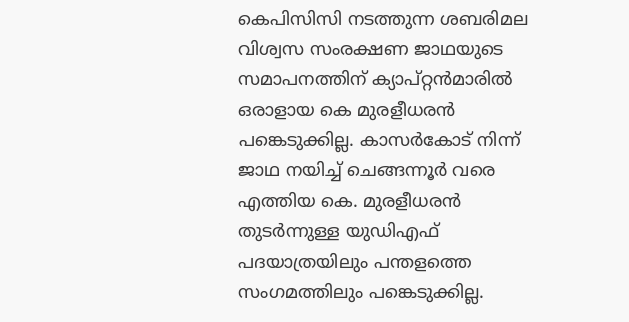കെപിസിസി നടത്തുന്ന ശബരിമല വിശ്വസ സംരക്ഷണ ജാഥയുടെ സമാപനത്തിന് ക്യാപ്റ്റൻമാരിൽ ഒരാളായ കെ മുരളീധരൻ പങ്കെടുക്കില്ല. കാസര്‍കോട് നിന്ന് ജാഥ നയിച്ച് ചെങ്ങന്നൂര്‍ വരെ എത്തിയ കെ. മുരളീധരന്‍ തുടര്‍ന്നുള്ള യുഡിഎഫ് പദയാത്രയിലും പന്തളത്തെ സംഗമത്തിലും പങ്കെടുക്കില്ല.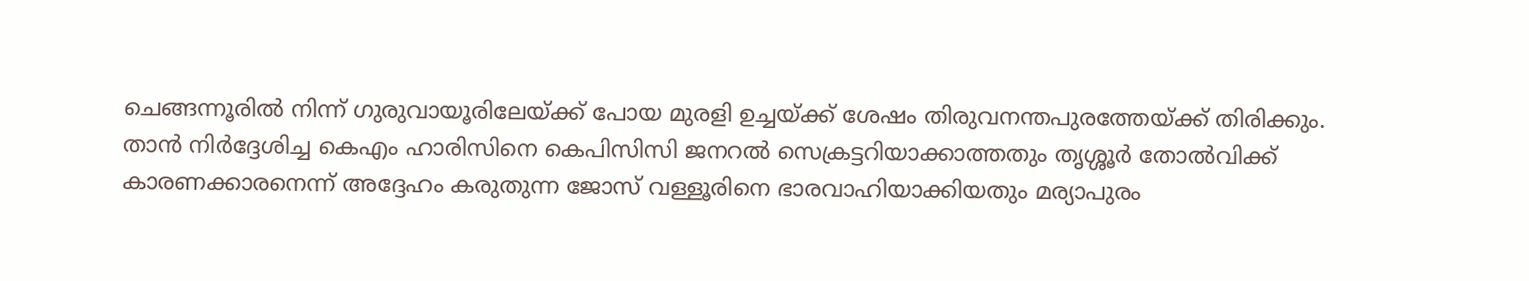ചെങ്ങന്നൂരിൽ നിന്ന് ഗുരുവായൂരിലേയ്ക്ക് പോയ മുരളി ഉച്ചയ്ക്ക് ശേഷം തിരുവനന്തപുരത്തേയ്ക്ക് തിരിക്കും. താൻ നിര്‍ദ്ദേശിച്ച കെഎം ഹാരിസിനെ കെപിസിസി ജനറൽ സെക്രട്ടറിയാക്കാത്തതും തൃശ്ശൂര്‍ തോല്‍വിക്ക് കാരണക്കാരനെന്ന് അദ്ദേഹം കരുതുന്ന ജോസ് വള്ളൂരിനെ ഭാരവാഹിയാക്കിയതും മര്യാപുരം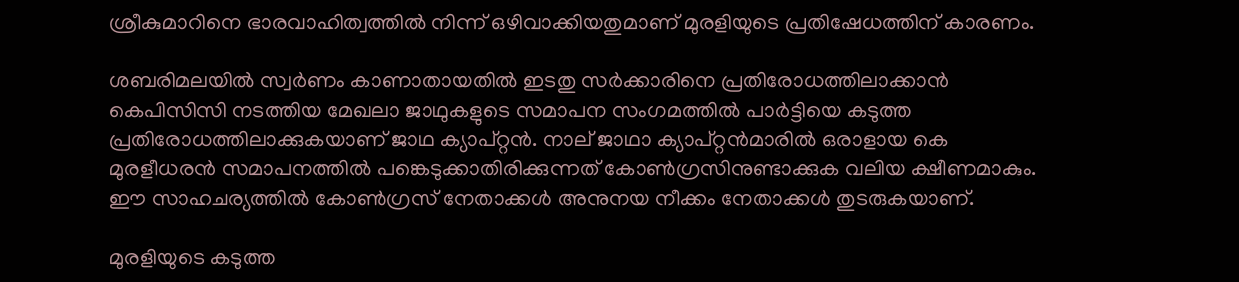ശ്രീകുമാറിനെ ഭാരവാഹിത്വത്തിൽ നിന്ന് ഒഴിവാക്കിയതുമാണ് മുരളിയുടെ പ്രതിഷേധത്തിന് കാരണം.

ശബരിമലയിൽ സ്വര്‍ണം കാണാതായതിൽ ഇടതു സര്‍ക്കാരിനെ പ്രതിരോധത്തിലാക്കാൻ കെപിസിസി നടത്തിയ മേഖലാ ജാഥുകളുടെ സമാപന സംഗമത്തിൽ പാര്‍ട്ടിയെ കടുത്ത പ്രതിരോധത്തിലാക്കുകയാണ് ജാഥ ക്യാപ്റ്റൻ. നാല് ജാഥാ ക്യാപ്റ്റൻമാരിൽ ഒരാളായ കെ മുരളീധരൻ സമാപനത്തിൽ പങ്കെടുക്കാതിരിക്കുന്നത് കോൺഗ്രസിനുണ്ടാക്കുക വലിയ ക്ഷീണമാകും. ഈ സാഹചര്യത്തിൽ കോൺഗ്രസ് നേതാക്കൾ അനുനയ നീക്കം നേതാക്കൾ തുടരുകയാണ്.

മുരളിയുടെ കടുത്ത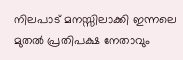നിലപാട് മനസ്സിലാക്കി ഇന്നലെ മുതൽ പ്രതിപക്ഷ നേതാവും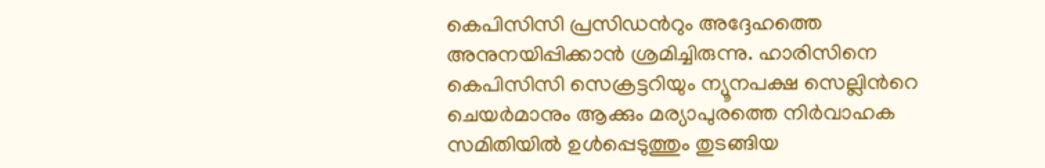കെപിസിസി പ്രസിഡന്‍റും അദ്ദേഹത്തെ അനുനയിപ്പിക്കാൻ ശ്രമിച്ചിരുന്നു. ഹാരിസിനെ കെപിസിസി സെക്രട്ടറിയും ന്യൂനപക്ഷ സെല്ലിന്‍റെ ചെയര്‍മാനും ആക്കും മര്യാപുരത്തെ നിര്‍വാഹക സമിതിയിൽ ഉള്‍പ്പെടുത്തും തുടങ്ങിയ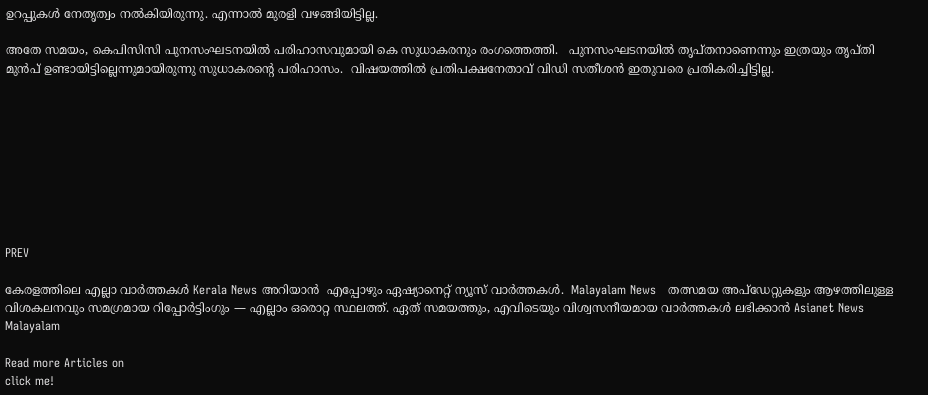ഉറപ്പുകള്‍ നേതൃത്വം നൽകിയിരുന്നു. എന്നാൽ മുരളി വഴങ്ങിയിട്ടില്ല.

അതേ സമയം, കെപിസിസി പുനസംഘടനയിൽ പരിഹാസവുമായി കെ സുധാകരനും രംഗത്തെത്തി.   പുനസംഘടനയിൽ തൃപ്തനാണെന്നും ഇത്രയും തൃപ്തി മുൻപ് ഉണ്ടായിട്ടില്ലെന്നുമായിരുന്നു സുധാകരന്റെ പരിഹാസം.  വിഷയത്തിൽ പ്രതിപക്ഷനേതാവ് വിഡി സതീശൻ ഇതുവരെ പ്രതികരിച്ചിട്ടില്ല.









PREV

കേരളത്തിലെ എല്ലാ വാർത്തകൾ Kerala News അറിയാൻ  എപ്പോഴും ഏഷ്യാനെറ്റ് ന്യൂസ് വാർത്തകൾ.  Malayalam News   തത്സമയ അപ്‌ഡേറ്റുകളും ആഴത്തിലുള്ള വിശകലനവും സമഗ്രമായ റിപ്പോർട്ടിംഗും — എല്ലാം ഒരൊറ്റ സ്ഥലത്ത്. ഏത് സമയത്തും, എവിടെയും വിശ്വസനീയമായ വാർത്തകൾ ലഭിക്കാൻ Asianet News Malayalam

Read more Articles on
click me!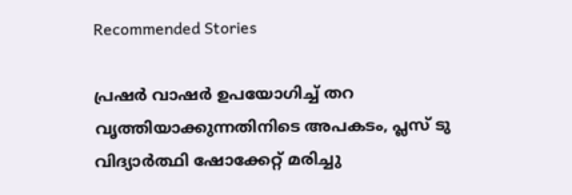Recommended Stories

പ്രഷര്‍ വാഷര്‍ ഉപയോഗിച്ച് തറ വൃത്തിയാക്കുന്നതിനിടെ അപകടം, പ്ലസ് ടു വിദ്യാര്‍ത്ഥി ഷോക്കേറ്റ് മരിച്ചു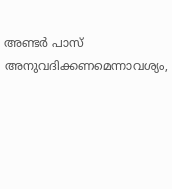അണ്ടർ പാസ് അനുവദിക്കണമെന്നാവശ്യം,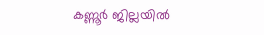കണ്ണൂർ ജില്ലയിൽ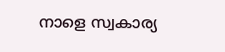നാളെ സ്വകാര്യ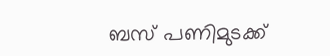ബസ് പണിമുടക്ക്